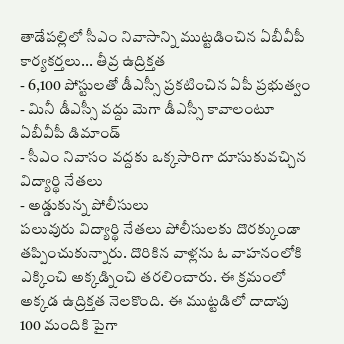తాడేపల్లిలో సీఎం నివాసాన్ని ముట్టడించిన ఏబీవీపీ కార్యకర్తలు... తీవ్ర ఉద్రిక్తత
- 6,100 పోస్టులతో డీఎస్సీ ప్రకటించిన ఏపీ ప్రభుత్వం
- మినీ డీఎస్సీ వద్దు మెగా డీఎస్సీ కావాలంటూ ఏబీవీపీ డిమాండ్
- సీఎం నివాసం వద్దకు ఒక్కసారిగా దూసుకువచ్చిన విద్యార్థి నేతలు
- అడ్డుకున్న పోలీసులు
పలువురు విద్యార్థి నేతలు పోలీసులకు దొరక్కుండా తప్పించుకున్నారు. దొరికిన వాళ్లను ఓ వాహనంలోకి ఎక్కించి అక్కడ్నించి తరలించారు. ఈ క్రమంలో అక్కడ ఉద్రిక్తత నెలకొంది. ఈ ముట్టడిలో దాదాపు 100 మందికి పైగా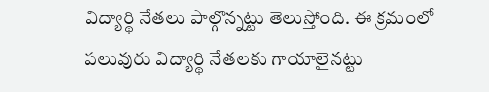విద్యార్థి నేతలు పాల్గొన్నట్టు తెలుస్తోంది. ఈ క్రమంలో పలువురు విద్యార్థి నేతలకు గాయాలైనట్టు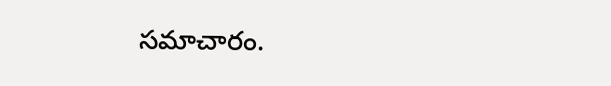సమాచారం.